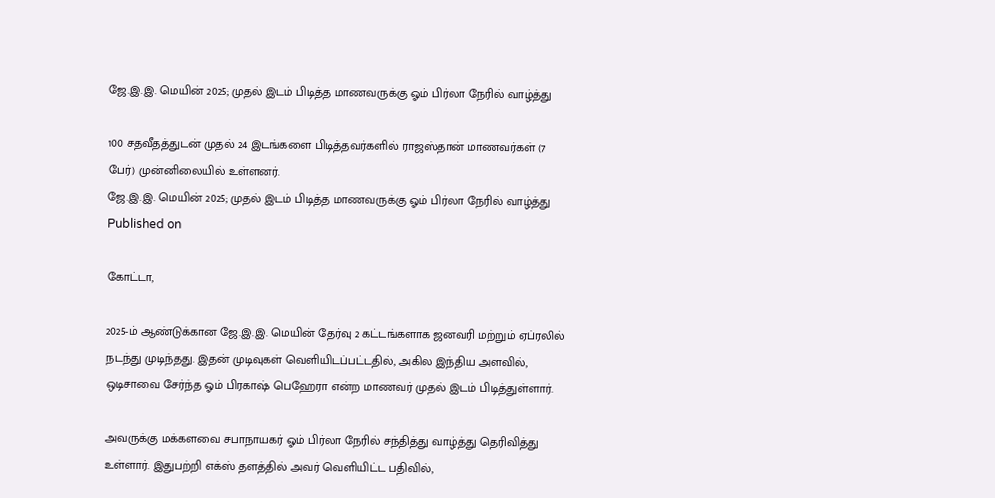ஜே.இ.இ. மெயின் 2025; முதல் இடம் பிடித்த மாணவருக்கு ஓம் பிர்லா நேரில் வாழ்த்து

100 சதவீதத்துடன் முதல் 24 இடங்களை பிடித்தவர்களில் ராஜஸ்தான் மாணவர்கள் (7 பேர்) முன்னிலையில் உள்ளனர்.
ஜே.இ.இ. மெயின் 2025; முதல் இடம் பிடித்த மாணவருக்கு ஓம் பிர்லா நேரில் வாழ்த்து
Published on

கோட்டா,

2025-ம் ஆண்டுக்கான ஜே.இ.இ. மெயின் தேர்வு 2 கட்டங்களாக ஜனவரி மற்றும் ஏப்ரலில் நடந்து முடிந்தது. இதன் முடிவுகள் வெளியிடப்பட்டதில், அகில இந்திய அளவில், ஒடிசாவை சேர்ந்த ஓம் பிரகாஷ் பெஹேரா என்ற மாணவர் முதல் இடம் பிடித்துள்ளார்.

அவருக்கு மக்களவை சபாநாயகர் ஓம் பிர்லா நேரில் சந்தித்து வாழ்த்து தெரிவித்து உள்ளார். இதுபற்றி எக்ஸ் தளத்தில் அவர் வெளியிட்ட பதிவில்,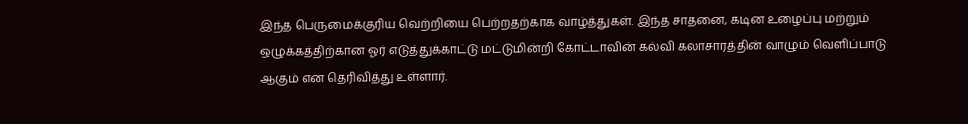இந்த பெருமைக்குரிய வெற்றியை பெற்றதற்காக வாழ்த்துகள். இந்த சாதனை, கடின உழைப்பு மற்றும் ஒழுக்கத்திற்கான ஓர் எடுத்துக்காட்டு மட்டுமின்றி கோட்டாவின் கல்வி கலாசாரத்தின் வாழும் வெளிப்பாடு ஆகும் என தெரிவித்து உள்ளார்.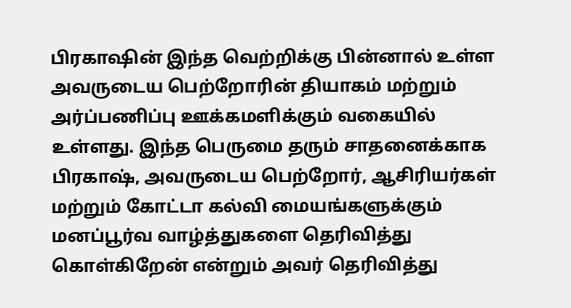பிரகாஷின் இந்த வெற்றிக்கு பின்னால் உள்ள அவருடைய பெற்றோரின் தியாகம் மற்றும் அர்ப்பணிப்பு ஊக்கமளிக்கும் வகையில் உள்ளது. இந்த பெருமை தரும் சாதனைக்காக பிரகாஷ், அவருடைய பெற்றோர், ஆசிரியர்கள் மற்றும் கோட்டா கல்வி மையங்களுக்கும் மனப்பூர்வ வாழ்த்துகளை தெரிவித்து கொள்கிறேன் என்றும் அவர் தெரிவித்து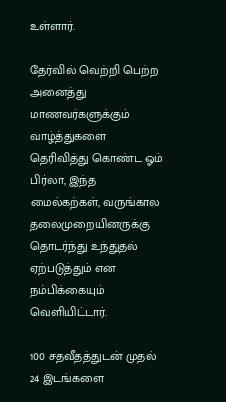உள்ளார்.

தேர்வில் வெற்றி பெற்ற அனைத்து மாணவர்களுக்கும் வாழ்த்துகளை தெரிவித்து கொண்ட ஓம் பிர்லா, இந்த மைல்கற்கள், வருங்கால தலைமுறையினருக்கு தொடர்ந்து உந்துதல் ஏற்படுத்தும் என நம்பிக்கையும் வெளியிட்டார்.

100 சதவீதத்துடன் முதல் 24 இடங்களை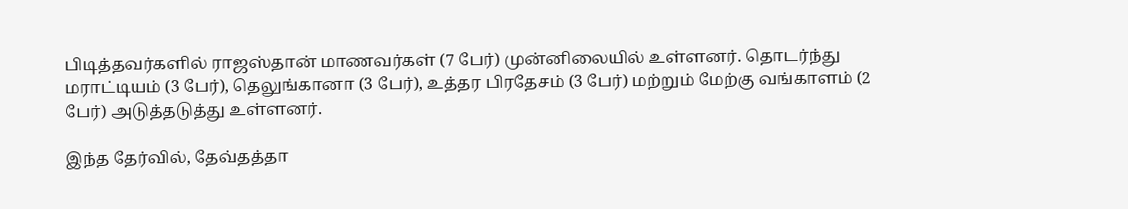பிடித்தவர்களில் ராஜஸ்தான் மாணவர்கள் (7 பேர்) முன்னிலையில் உள்ளனர். தொடர்ந்து மராட்டியம் (3 பேர்), தெலுங்கானா (3 பேர்), உத்தர பிரதேசம் (3 பேர்) மற்றும் மேற்கு வங்காளம் (2 பேர்) அடுத்தடுத்து உள்ளனர்.

இந்த தேர்வில், தேவ்தத்தா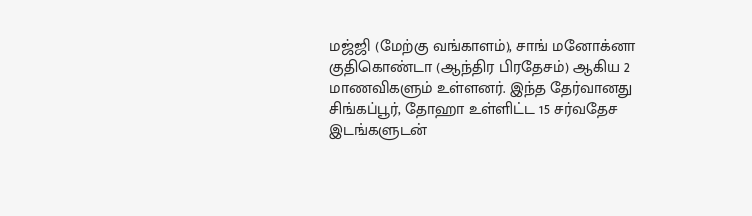மஜ்ஜி (மேற்கு வங்காளம்), சாங் மனோக்னா குதிகொண்டா (ஆந்திர பிரதேசம்) ஆகிய 2 மாணவிகளும் உள்ளனர். இந்த தேர்வானது சிங்கப்பூர், தோஹா உள்ளிட்ட 15 சர்வதேச இடங்களுடன்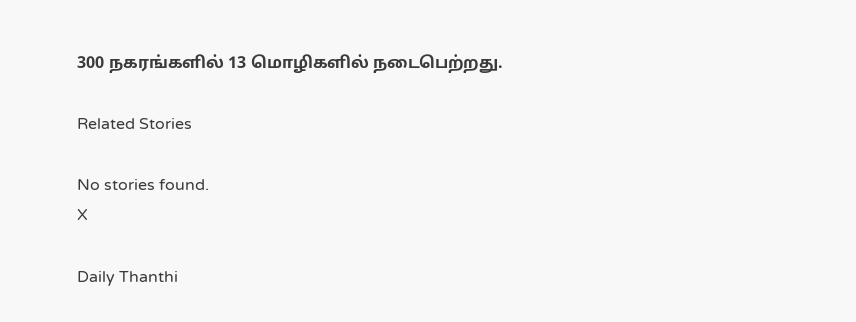300 நகரங்களில் 13 மொழிகளில் நடைபெற்றது.

Related Stories

No stories found.
X

Daily Thanthi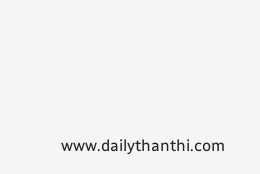www.dailythanthi.com